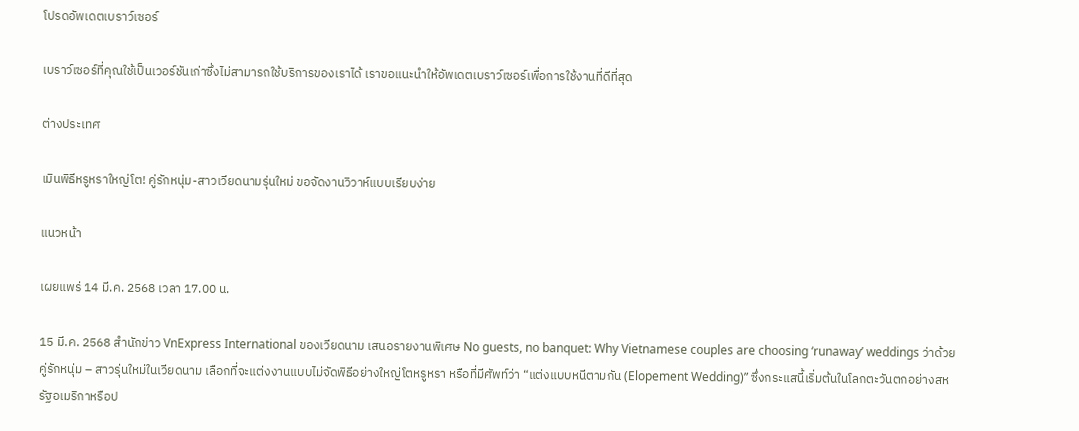โปรดอัพเดตเบราว์เซอร์

เบราว์เซอร์ที่คุณใช้เป็นเวอร์ชันเก่าซึ่งไม่สามารถใช้บริการของเราได้ เราขอแนะนำให้อัพเดตเบราว์เซอร์เพื่อการใช้งานที่ดีที่สุด

ต่างประเทศ

เมินพิธีหรูหราใหญ่โต! คู่รักหนุ่ม-สาวเวียดนามรุ่นใหม่ ขอจัดงานวิวาห์แบบเรียบง่าย

แนวหน้า

เผยแพร่ 14 มี.ค. 2568 เวลา 17.00 น.

15 มี.ค. 2568 สำนักข่าว VnExpress International ของเวียดนาม เสนอรายงานพิเศษ No guests, no banquet: Why Vietnamese couples are choosing ‘runaway’ weddings ว่าด้วยคู่รักหนุ่ม – สาวรุ่นใหม่ในเวียดนาม เลือกที่จะแต่งงานแบบไม่จัดพิธีอย่างใหญ่โตหรูหรา หรือที่มีศัพท์ว่า “แต่งแบบหนีตามกัน (Elopement Wedding)” ซึ่งกระแสนี้เริ่มต้นในโลกตะวันตกอย่างสหรัฐอเมริกาหรือป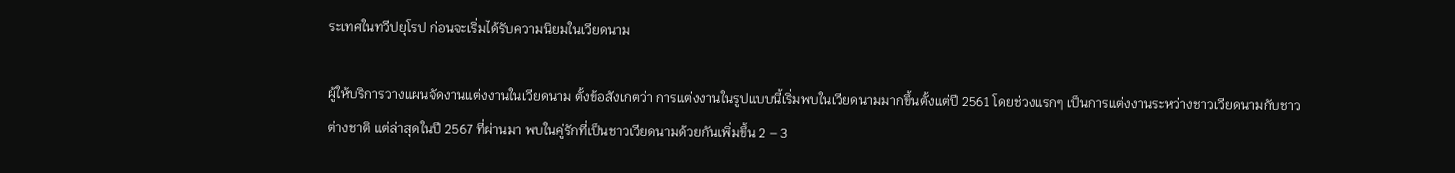ระเทศในทวีปยุโรป ก่อนจะเริ่มได้รับความนิยมในเวียดนาม

ผู้ให้บริการวางแผนจัดงานแต่งงานในเวียดนาม ตั้งข้อสังเกตว่า การแต่งงานในรูปแบบนี้เริ่มพบในเวียดนามมากขึ้นตั้งแต่ปี 2561 โดยช่วงแรกๆ เป็นการแต่งงานระหว่างชาวเวียดนามกับชาวต่างชาติ แต่ล่าสุดในปี 2567 ที่ผ่านมา พบในคู่รักที่เป็นชาวเวียดนามด้วยกันเพิ่มขึ้น 2 – 3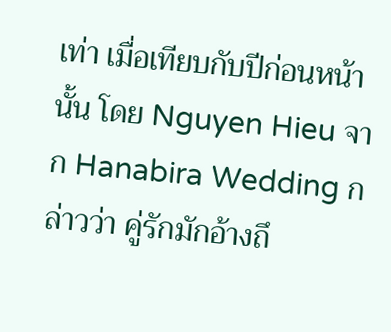เท่า เมื่อเทียบกับปีก่อนหน้านั้น โดย Nguyen Hieu จาก Hanabira Wedding กล่าวว่า คู่รักมักอ้างถึ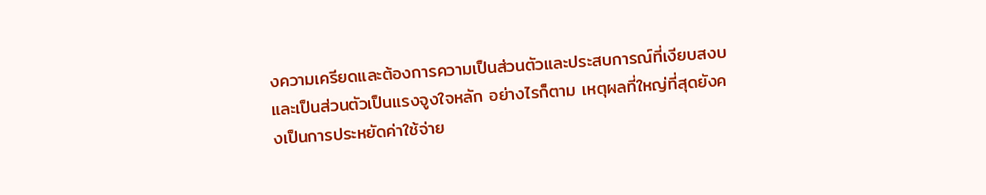งความเครียดและต้องการความเป็นส่วนตัวและประสบการณ์ที่เงียบสงบและเป็นส่วนตัวเป็นแรงจูงใจหลัก อย่างไรก็ตาม เหตุผลที่ใหญ่ที่สุดยังคงเป็นการประหยัดค่าใช้จ่าย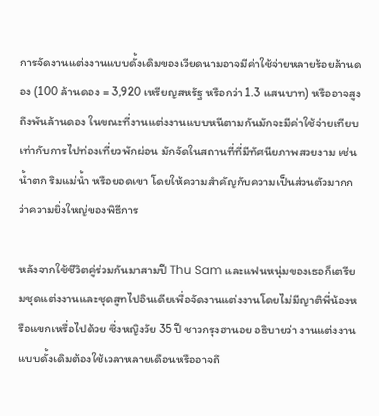การจัดงานแต่งงานแบบดั้งเดิมของเวียดนามอาจมีค่าใช้จ่ายหลายร้อยล้านดอง (100 ล้านดอง = 3,920 เหรียญสหรัฐ หรือกว่า 1.3 แสนบาท) หรืออาจสูงถึงพันล้านดอง ในขณะที่งานแต่งงานแบบหนีตามกันมักจะมีค่าใช้จ่ายเทียบเท่ากับการไปท่องเที่ยวพักผ่อน มักจัดในสถานที่ที่มีทัศนียภาพสวยงาม เช่น น้ำตก ริมแม่น้ำ หรือยอดเขา โดยให้ความสำคัญกับความเป็นส่วนตัวมากกว่าความยิ่งใหญ่ของพิธีการ

หลังจากใช้ชีวิตคู่ร่วมกันมาสามปี Thu Sam และแฟนหนุ่มของเธอก็เตรียมชุดแต่งงานและชุดสูทไปอินเดียเพื่อจัดงานแต่งงานโดยไม่มีญาติพี่น้องหรือแขกเหรื่อไปด้วย ซึ่งหญิงวัย 35 ปี ชาวกรุงฮานอย อธิบายว่า งานแต่งงานแบบดั้งเดิมต้องใช้เวลาหลายเดือนหรืออาจถึ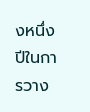งหนึ่งปีในการวาง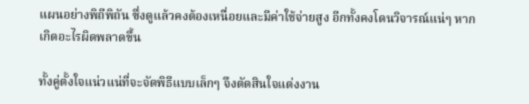แผนอย่างพิถีพิถัน ซึ่งดูแล้วคงต้องเหนื่อยและมีค่าใช้จ่ายสูง อีกทั้งคงโดนวิจารณ์แน่ๆ หากเกิดอะไรผิดพลาดขึ้น

ทั้งคู่ตั้งใจแน่วแน่ที่จะจัดพิธีแบบเล็กๆ จึงตัดสินใจแต่งงาน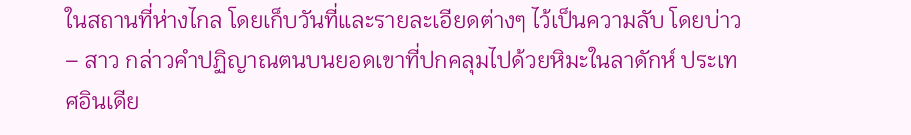ในสถานที่ห่างไกล โดยเก็บวันที่และรายละเอียดต่างๆ ไว้เป็นความลับ โดยบ่าว – สาว กล่าวคำปฏิญาณตนบนยอดเขาที่ปกคลุมไปด้วยหิมะในลาดักห์ ประเทศอินเดีย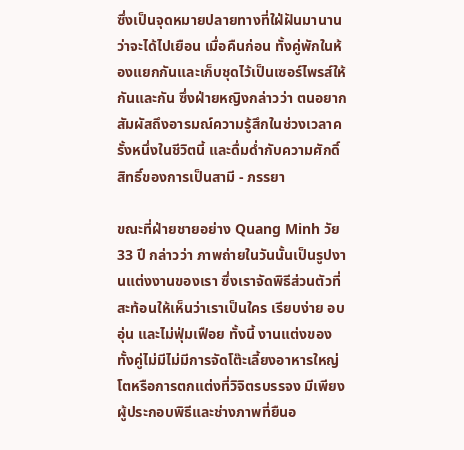ซึ่งเป็นจุดหมายปลายทางที่ใฝ่ฝันมานานว่าจะได้ไปเยือน เมื่อคืนก่อน ทั้งคู่พักในห้องแยกกันและเก็บชุดไว้เป็นเซอร์ไพรส์ให้กันและกัน ซึ่งฝ่ายหญิงกล่าวว่า ตนอยากสัมผัสถึงอารมณ์ความรู้สึกในช่วงเวลาครั้งหนึ่งในชีวิตนี้ และดื่มด่ำกับความศักดิ์สิทธิ์ของการเป็นสามี - ภรรยา

ขณะที่ฝ่ายชายอย่าง Quang Minh วัย 33 ปี กล่าวว่า ภาพถ่ายในวันนั้นเป็นรูปงานแต่งงานของเรา ซึ่งเราจัดพิธีส่วนตัวที่สะท้อนให้เห็นว่าเราเป็นใคร เรียบง่าย อบอุ่น และไม่ฟุ่มเฟือย ทั้งนี้ งานแต่งของทั้งคู่ไม่มีไม่มีการจัดโต๊ะเลี้ยงอาหารใหญ่โตหรือการตกแต่งที่วิจิตรบรรจง มีเพียงผู้ประกอบพิธีและช่างภาพที่ยืนอ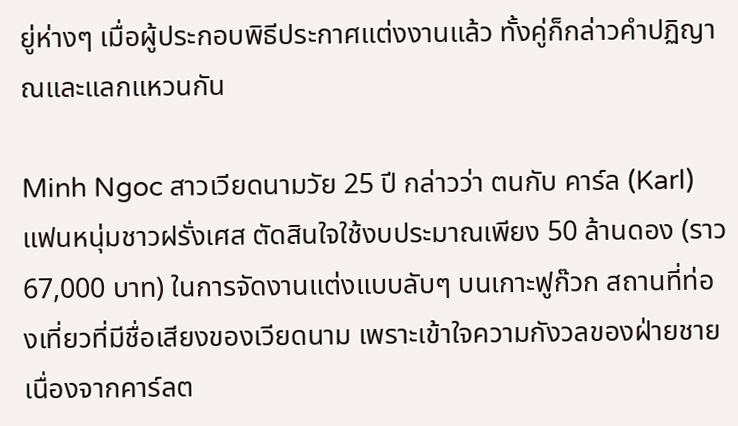ยู่ห่างๆ เมื่อผู้ประกอบพิธีประกาศแต่งงานแล้ว ทั้งคู่ก็กล่าวคำปฏิญาณและแลกแหวนกัน

Minh Ngoc สาวเวียดนามวัย 25 ปี กล่าวว่า ตนกับ คาร์ล (Karl) แฟนหนุ่มชาวฝรั่งเศส ตัดสินใจใช้งบประมาณเพียง 50 ล้านดอง (ราว 67,000 บาท) ในการจัดงานแต่งแบบลับๆ บนเกาะฟูก๊วก สถานที่ท่องเที่ยวที่มีชื่อเสียงของเวียดนาม เพราะเข้าใจความกังวลของฝ่ายชาย เนื่องจากคาร์ลต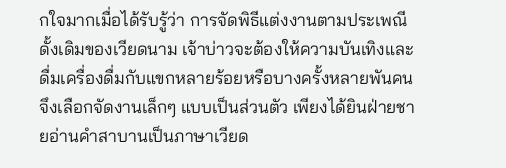กใจมากเมื่อได้รับรู้ว่า การจัดพิธีแต่งงานตามประเพณีดั้งเดิมของเวียดนาม เจ้าบ่าวจะต้องให้ความบันเทิงและดื่มเครื่องดื่มกับแขกหลายร้อยหรือบางครั้งหลายพันคน จึงเลือกจัดงานเล็กๆ แบบเป็นส่วนตัว เพียงได้ยินฝ่ายชายอ่านคำสาบานเป็นภาษาเวียด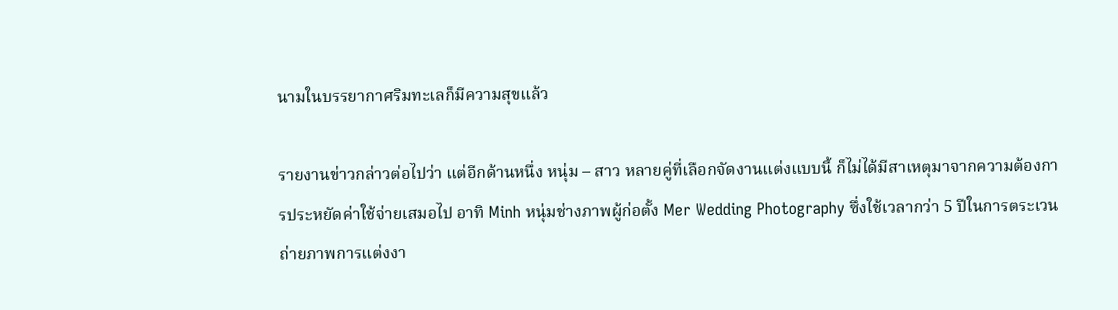นามในบรรยากาศริมทะเลก็มีความสุขแล้ว

รายงานข่าวกล่าวต่อไปว่า แต่อีกด้านหนึ่ง หนุ่ม – สาว หลายคู่ที่เลือกจัดงานแต่งแบบนี้ ก็ไม่ได้มีสาเหตุมาจากความต้องการประหยัดค่าใช้จ่ายเสมอไป อาทิ Minh หนุ่มช่างภาพผู้ก่อตั้ง Mer Wedding Photography ซึ่งใช้เวลากว่า 5 ปีในการตระเวนถ่ายภาพการแต่งงา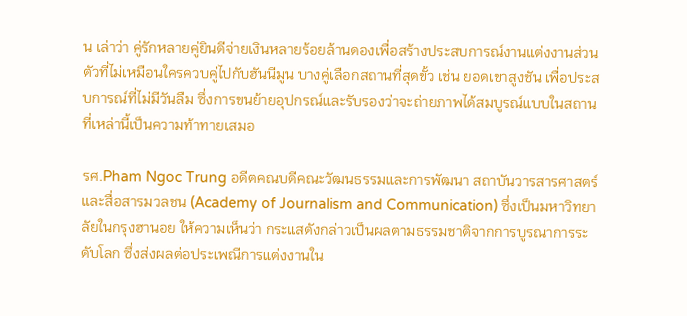น เล่าว่า คู่รักหลายคู่ยินดีจ่ายเงินหลายร้อยล้านดองเพื่อสร้างประสบการณ์งานแต่งงานส่วนตัวที่ไม่เหมือนใครควบคู่ไปกับฮันนีมูน บางคู่เลือกสถานที่สุดขั้ว เช่น ยอดเขาสูงชัน เพื่อประสบการณ์ที่ไม่มีวันลืม ซึ่งการขนย้ายอุปกรณ์และรับรองว่าจะถ่ายภาพได้สมบูรณ์แบบในสถานที่เหล่านี้เป็นความท้าทายเสมอ

รศ.Pham Ngoc Trung อดีตคณบดีคณะวัฒนธรรมและการพัฒนา สถาบันวารสารศาสตร์และสื่อสารมวลชน (Academy of Journalism and Communication) ซึ่งเป็นมหาวิทยาลัยในกรุงฮานอย ให้ความเห็นว่า กระแสดังกล่าวเป็นผลตามธรรมชาติจากการบูรณาการระดับโลก ซึ่งส่งผลต่อประเพณีการแต่งงานใน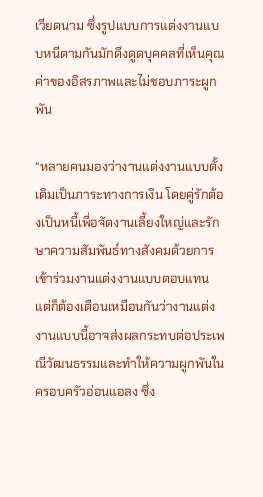เวียดนาม ซึ่งรูปแบบการแต่งงานแบบหนีตามกันมักดึงดูดบุคคลที่เห็นคุณค่าของอิสรภาพและไม่ชอบภาระผูกพัน

“หลายคนมองว่างานแต่งงานแบบดั้งเดิมเป็นภาระทางการเงิน โดยคู่รักต้องเป็นหนี้เพื่อจัดงานเลี้ยงใหญ่และรักษาความสัมพันธ์ทางสังคมด้วยการเข้าร่วมงานแต่งงานแบบตอบแทน แต่ก็ต้องเตือนเหมือนกันว่างานแต่งงานแบบนี้อาจส่งผลกระทบต่อประเพณีวัฒนธรรมและทำให้ความผูกพันในครอบครัวอ่อนแอลง ซึ่ง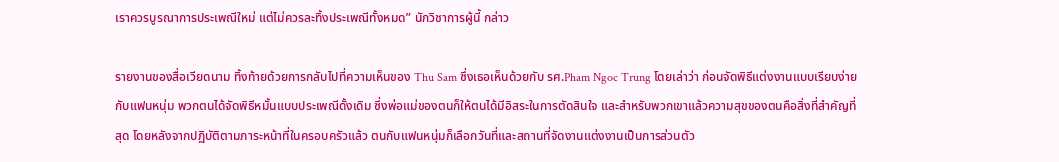เราควรบูรณาการประเพณีใหม่ แต่ไม่ควรละทิ้งประเพณีทั้งหมด” นักวิชาการผู้นี้ กล่าว

รายงานของสื่อเวียดนาม ทิ้งท้ายด้วยการกลับไปที่ความเห็นของ Thu Sam ซึ่งเธอเห็นด้วยกับ รศ.Pham Ngoc Trung โดยเล่าว่า ก่อนจัดพิธีแต่งงานแบบเรียบง่ายกับแฟนหนุ่ม พวกตนได้จัดพิธีหมั้นแบบประเพณีดั้งเดิม ซึ่งพ่อแม่ของตนก็ให้ตนได้มีอิสระในการตัดสินใจ และสำหรับพวกเขาแล้วความสุขของตนคือสิ่งที่สำคัญที่สุด โดยหลังจากปฏิบัติตามภาระหน้าที่ในครอบครัวแล้ว ตนกับแฟนหนุ่มก็เลือกวันที่และสถานที่จัดงานแต่งงานเป็นการส่วนตัว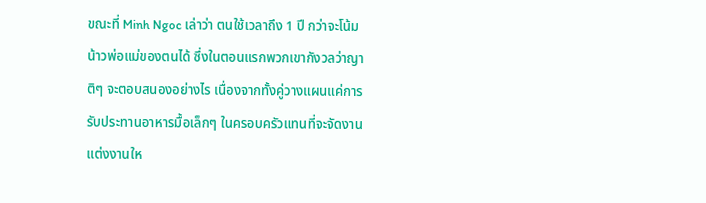ขณะที่ Minh Ngoc เล่าว่า ตนใช้เวลาถึง 1 ปี กว่าจะโน้มน้าวพ่อแม่ของตนได้ ซึ่งในตอนแรกพวกเขากังวลว่าญาติๆ จะตอบสนองอย่างไร เนื่องจากทั้งคู่วางแผนแค่การรับประทานอาหารมื้อเล็กๆ ในครอบครัวแทนที่จะจัดงานแต่งงานให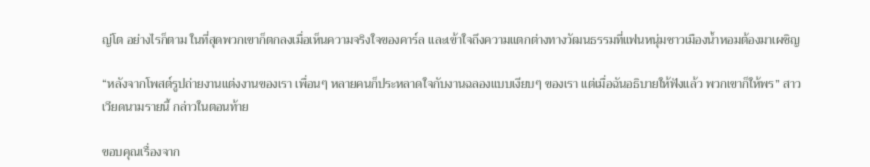ญ่โต อย่างไรก็ตาม ในที่สุดพวกเขาก็ตกลงเมื่อเห็นความจริงใจของคาร์ล และเข้าใจถึงความแตกต่างทางวัฒนธรรมที่แฟนหนุ่มชาวเมืองน้ำหอมต้องมาเผชิญ

“หลังจากโพสต์รูปถ่ายงานแต่งงานของเรา เพื่อนๆ หลายคนก็ประหลาดใจกับงานฉลองแบบเงียบๆ ของเรา แต่เมื่อฉันอธิบายให้ฟังแล้ว พวกเขาก็ให้พร” สาวเวียดนามรายนี้ กล่าวในตอนท้าย

ขอบคุณเรื่องจาก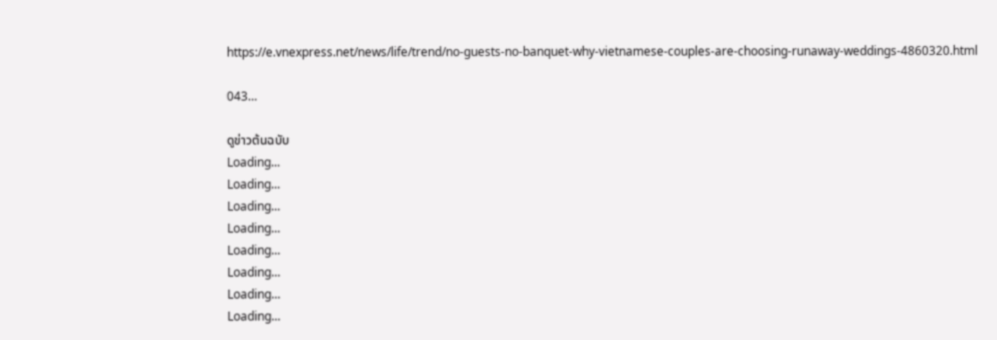https://e.vnexpress.net/news/life/trend/no-guests-no-banquet-why-vietnamese-couples-are-choosing-runaway-weddings-4860320.html

043…

ดูข่าวต้นฉบับ
Loading...
Loading...
Loading...
Loading...
Loading...
Loading...
Loading...
Loading...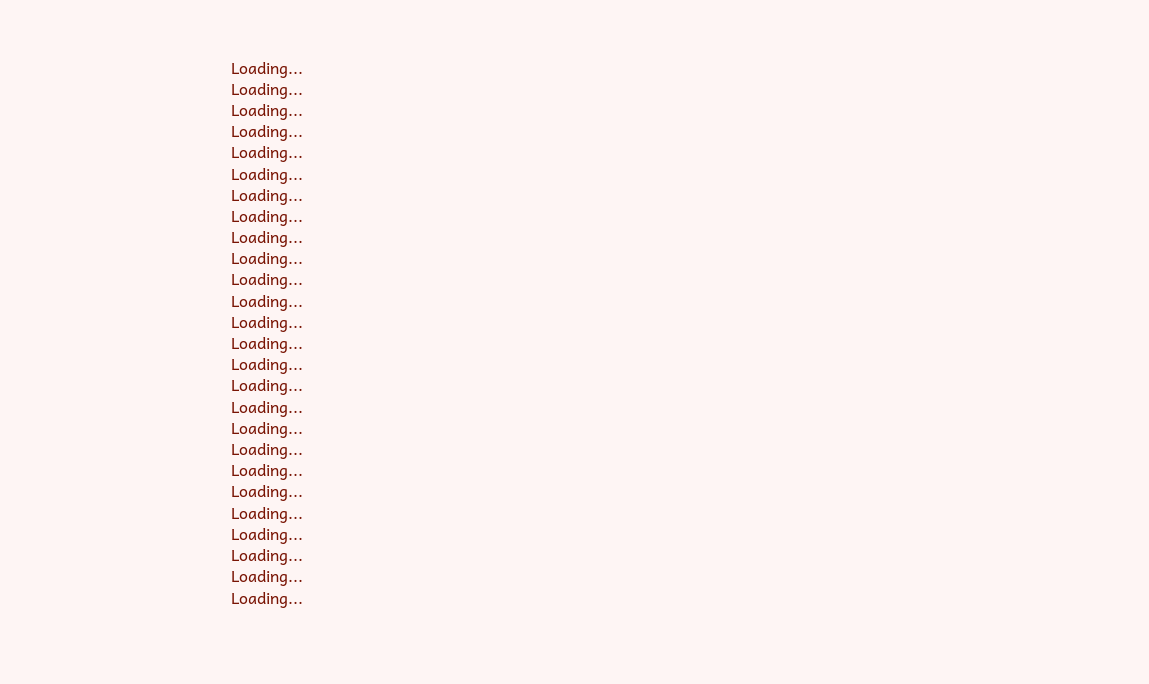Loading...
Loading...
Loading...
Loading...
Loading...
Loading...
Loading...
Loading...
Loading...
Loading...
Loading...
Loading...
Loading...
Loading...
Loading...
Loading...
Loading...
Loading...
Loading...
Loading...
Loading...
Loading...
Loading...
Loading...
Loading...
Loading...